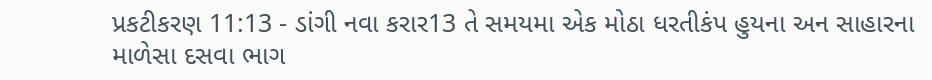પ્રકટીકરણ 11:13 - ડાંગી નવા કરાર13 તે સમયમા એક મોઠા ધરતીકંપ હુયના અન સાહારના માળેસા દસવા ભાગ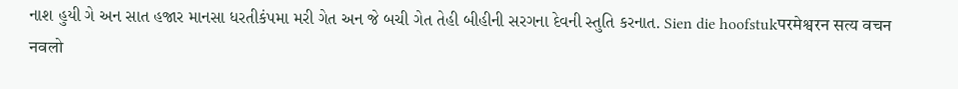નાશ હુયી ગે અન સાત હજાર માનસા ધરતીકંપમા મરી ગેત અન જે બચી ગેત તેહી બીહીની સરગના દેવની સ્તુતિ કરનાત. Sien die hoofstukपरमेश्वरन सत्य वचन नवलो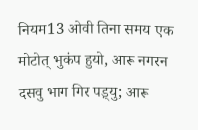नियम13 ओवी तिना समय एक मोटोत् भुकंप हुयो, आरू नगरन दसवु भाग गिर पड़्यु; आरू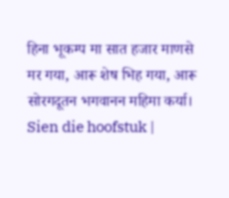हिना भूकम्प मा सात हजार माणसे मर गया, आरू शेष भिह गया, आरू सोरगदूतन भगवानन महिमा कर्या। Sien die hoofstuk |